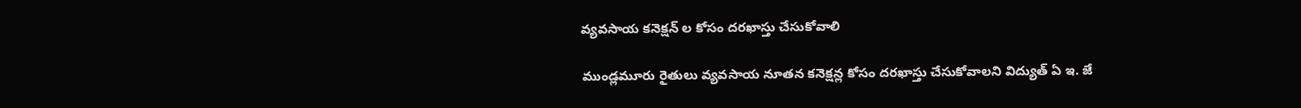వ్యవసాయ కనెక్షన్ ల కోసం దరఖాస్తు చేసుకోవాలి

ముండ్లమూరు రైతులు వ్యవసాయ నూతన కనెక్షన్ల కోసం దరఖాస్తు చేసుకోవాలని విద్యుత్ ఏ ఇ. జే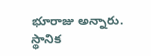భూరాజు అన్నారు. స్థానిక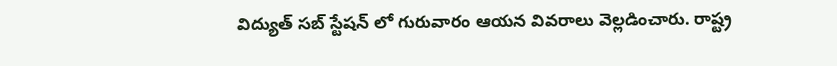విద్యుత్ సబ్ స్టేషన్ లో గురువారం ఆయన వివరాలు వెల్లడించారు. రాష్ట్ర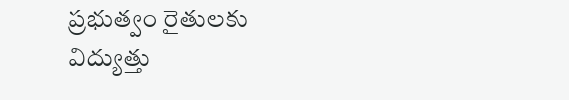ప్రభుత్వం రైతులకు విద్యుత్తు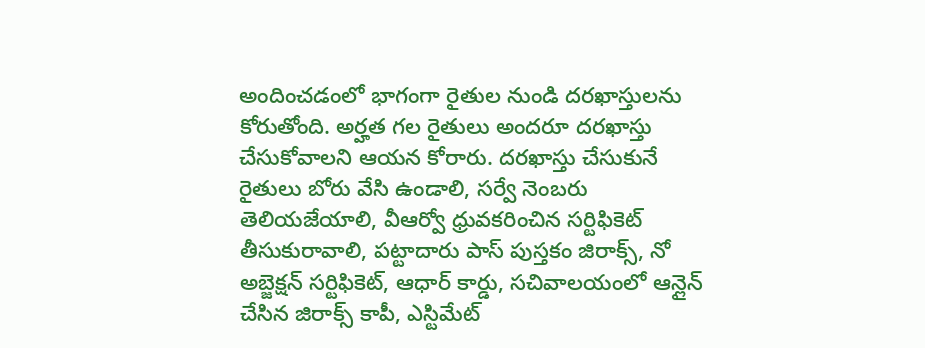అందించడంలో భాగంగా రైతుల నుండి దరఖాస్తులను కోరుతోంది. అర్హత గల రైతులు అందరూ దరఖాస్తు చేసుకోవాలని ఆయన కోరారు. దరఖాస్తు చేసుకునే రైతులు బోరు వేసి ఉండాలి, సర్వే నెంబరు తెలియజేయాలి, వీఆర్వో ధ్రువకరించిన సర్టిఫికెట్ తీసుకురావాలి, పట్టాదారు పాస్ పుస్తకం జిరాక్స్, నో అబ్జెక్షన్ సర్టిఫికెట్, ఆధార్ కార్డు, సచివాలయంలో ఆన్లైన్ చేసిన జిరాక్స్ కాపీ, ఎస్టిమేట్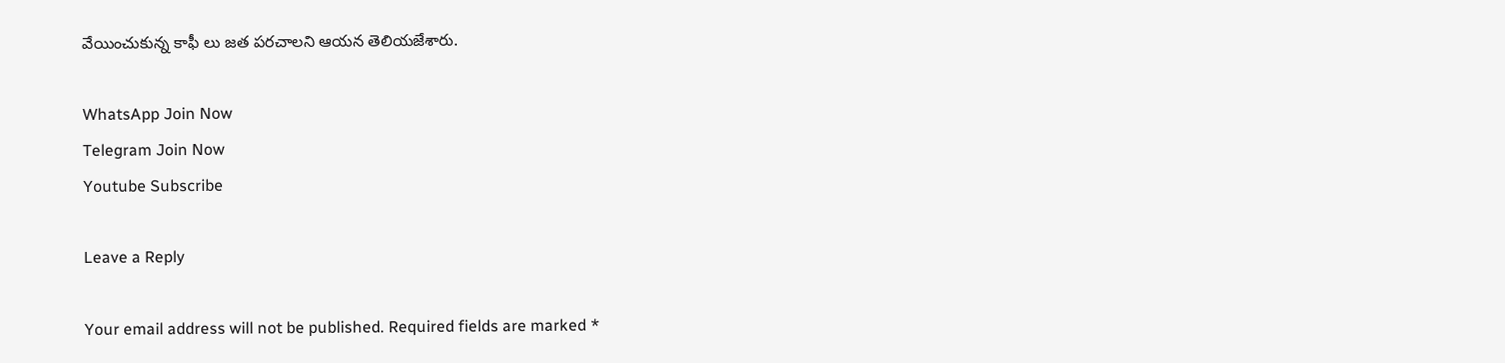వేయించుకున్న కాఫీ లు జత పరచాలని ఆయన తెలియజేశారు.

WhatsApp Join Now
Telegram Join Now
Youtube Subscribe

Leave a Reply

Your email address will not be published. Required fields are marked *